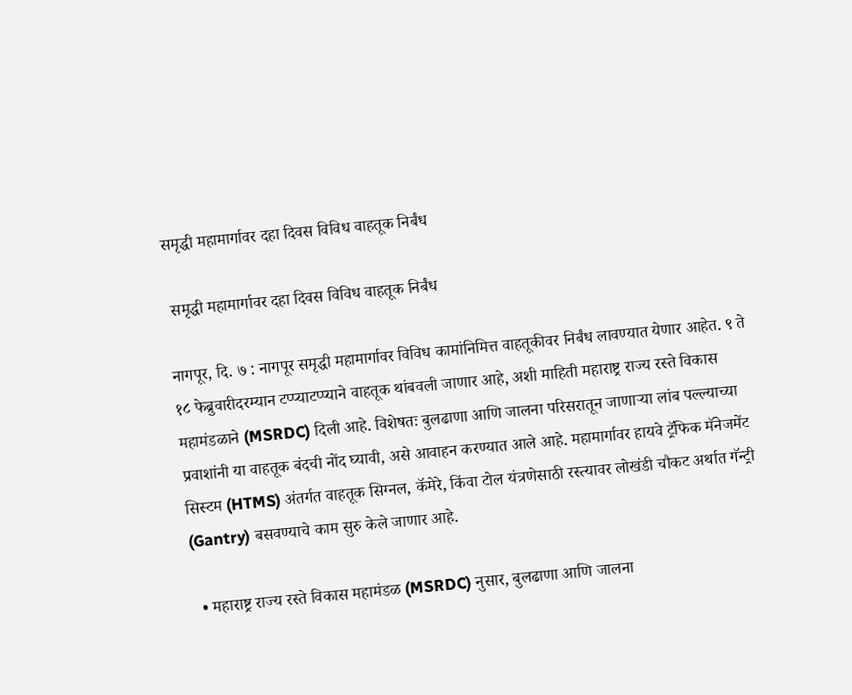समृद्धी महामार्गावर दहा दिवस विविध वाहतूक निर्बंध

 समृद्धी महामार्गावर दहा दिवस विविध वाहतूक निर्बंध

नागपूर, दि. ७ : नागपूर समृद्धी महामार्गावर विविध कामांनिमित्त वाहतूकीवर निर्बंध लावण्यात येणार आहेत. ९ ते १८ फेब्रुवारीदरम्यान टप्प्याटप्प्याने वाहतूक थांबवली जाणार आहे, अशी माहिती महाराष्ट्र राज्य रस्ते विकास महामंडळाने (MSRDC) दिली आहे. विशेषतः बुलढाणा आणि जालना परिसरातून जाणाऱ्या लांब पल्ल्याच्या प्रवाशांनी या वाहतूक बंदची नोंद घ्यावी, असे आवाहन करण्यात आले आहे. महामार्गावर हायवे ट्रॅफिक मॅनेजमेंट सिस्टम (HTMS) अंतर्गत वाहतूक सिग्नल, कॅमेरे, किंवा टोल यंत्रणेसाठी रस्त्यावर लोखंडी चौकट अर्थात गॅन्ट्री (Gantry) बसवण्याचे काम सुरु केले जाणार आहे.

  • महाराष्ट्र राज्य रस्ते विकास महामंडळ (MSRDC) नुसार, बुलढाणा आणि जालना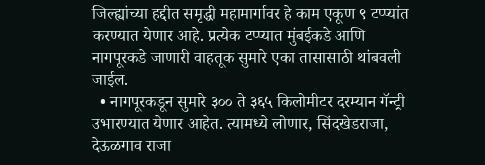जिल्ह्यांच्या हद्दीत समृद्धी महामार्गावर हे काम एकूण ९ टप्प्यांत करण्यात येणार आहे. प्रत्येक टप्प्यात मुंबईकडे आणि नागपूरकडे जाणारी वाहतूक सुमारे एका तासासाठी थांबवली जाईल.
  • नागपूरकडून सुमारे ३०० ते ३६५ किलोमीटर दरम्यान गॅन्ट्री उभारण्यात येणार आहेत. त्यामध्ये लोणार, सिंदखेडराजा, देऊळगाव राजा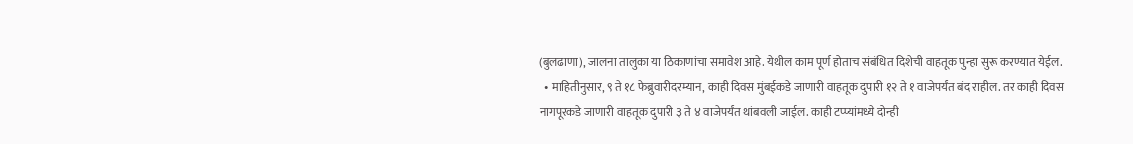(बुलढाणा), जालना तालुका या ठिकाणांचा समावेश आहे. येथील काम पूर्ण होताच संबंधित दिशेची वाहतूक पुन्हा सुरू करण्यात येईल.
  • माहितीनुसार, ९ ते १८ फेब्रुवारीदरम्यान, काही दिवस मुंबईकडे जाणारी वाहतूक दुपारी १२ ते १ वाजेपर्यंत बंद राहील. तर काही दिवस नागपूरकडे जाणारी वाहतूक दुपारी ३ ते ४ वाजेपर्यंत थांबवली जाईल. काही टप्प्यांमध्ये दोन्ही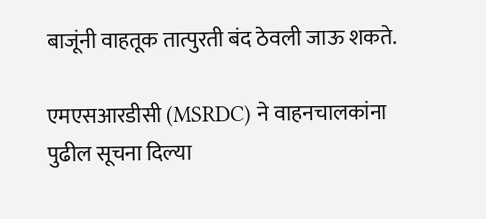बाजूंनी वाहतूक तात्पुरती बंद ठेवली जाऊ शकते.

एमएसआरडीसी (MSRDC) ने वाहनचालकांना पुढील सूचना दिल्या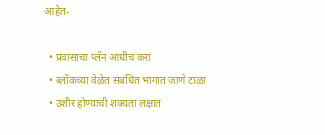आहेत-

  • प्रवासाचा प्लॅन आधीच करा
  • ब्लॉकच्या वेळेत संबंधित भागात जाणे टाळा
  • उशीर होण्याची शक्यता लक्षात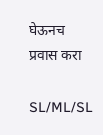घेऊनच प्रवास करा

SL/ML/SL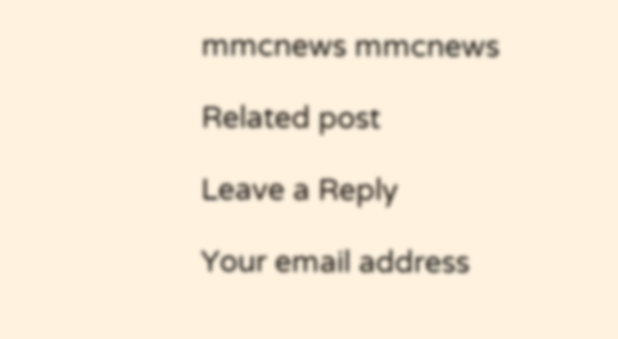mmcnews mmcnews

Related post

Leave a Reply

Your email address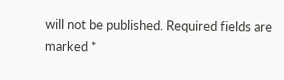will not be published. Required fields are marked *